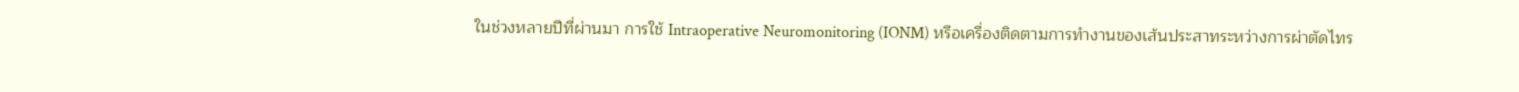ในช่วงหลายปีที่ผ่านมา การใช้ Intraoperative Neuromonitoring (IONM) หรือเครื่องติดตามการทำงานของเส้นประสาทระหว่างการผ่าตัดไทร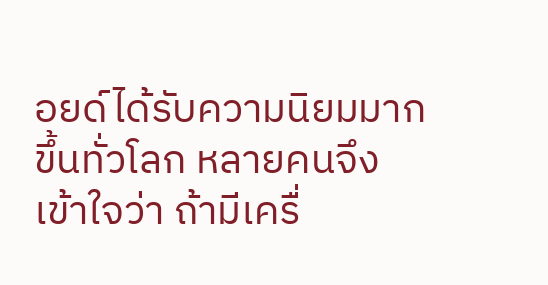อยด์ได้รับความนิยมมากขึ้นทั่วโลก หลายคนจึงเข้าใจว่า ถ้ามีเครื่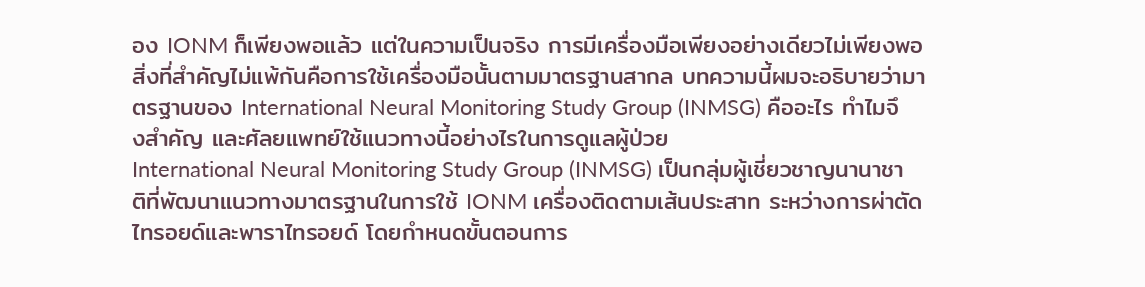อง IONM ก็เพียงพอแล้ว แต่ในความเป็นจริง การมีเครื่องมือเพียงอย่างเดียวไม่เพียงพอ สิ่งที่สำคัญไม่แพ้กันคือการใช้เครื่องมือนั้นตามมาตรฐานสากล บทความนี้ผมจะอธิบายว่ามาตรฐานของ International Neural Monitoring Study Group (INMSG) คืออะไร ทำไมจึงสำคัญ และศัลยแพทย์ใช้แนวทางนี้อย่างไรในการดูแลผู้ป่วย
International Neural Monitoring Study Group (INMSG) เป็นกลุ่มผู้เชี่ยวชาญนานาชาติที่พัฒนาแนวทางมาตรฐานในการใช้ IONM เครื่องติดตามเส้นประสาท ระหว่างการผ่าตัดไทรอยด์และพาราไทรอยด์ โดยกำหนดขั้นตอนการ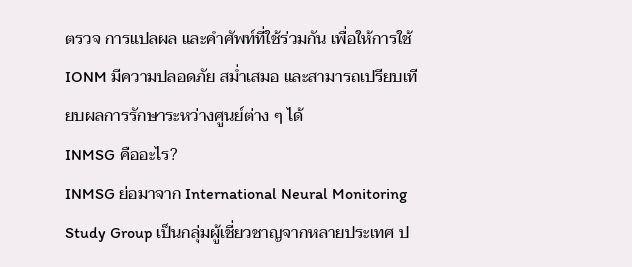ตรวจ การแปลผล และคำศัพท์ที่ใช้ร่วมกัน เพื่อให้การใช้ IONM มีความปลอดภัย สม่ำเสมอ และสามารถเปรียบเทียบผลการรักษาระหว่างศูนย์ต่าง ๆ ได้
INMSG คืออะไร?
INMSG ย่อมาจาก International Neural Monitoring Study Group เป็นกลุ่มผู้เชี่ยวชาญจากหลายประเทศ ป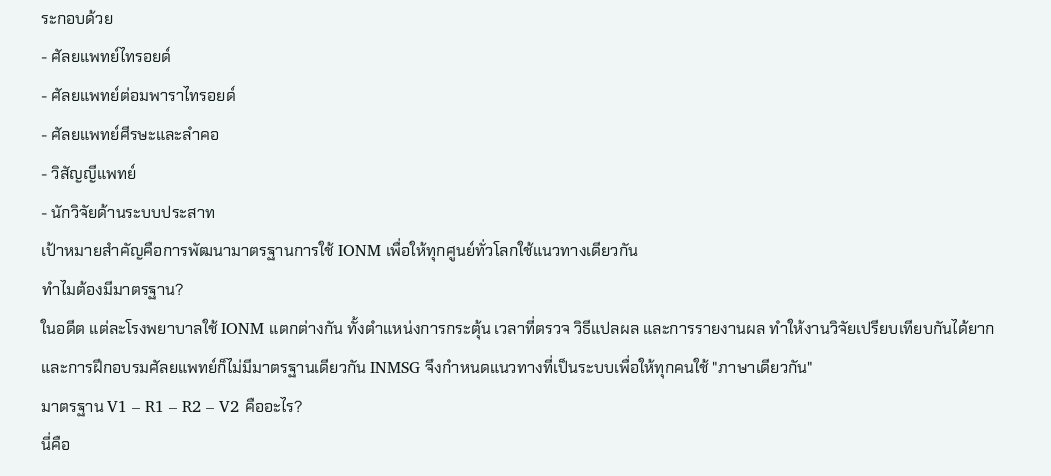ระกอบด้วย
- ศัลยแพทย์ไทรอยด์
- ศัลยแพทย์ต่อมพาราไทรอยด์
- ศัลยแพทย์ศีรษะและลำคอ
- วิสัญญีแพทย์
- นักวิจัยด้านระบบประสาท
เป้าหมายสำคัญคือการพัฒนามาตรฐานการใช้ IONM เพื่อให้ทุกศูนย์ทั่วโลกใช้แนวทางเดียวกัน
ทำไมต้องมีมาตรฐาน?
ในอดีต แต่ละโรงพยาบาลใช้ IONM แตกต่างกัน ทั้งตำแหน่งการกระตุ้น เวลาที่ตรวจ วิธีแปลผล และการรายงานผล ทำให้งานวิจัยเปรียบเทียบกันได้ยาก และการฝึกอบรมศัลยแพทย์ก็ไม่มีมาตรฐานเดียวกัน INMSG จึงกำหนดแนวทางที่เป็นระบบเพื่อให้ทุกคนใช้ "ภาษาเดียวกัน"
มาตรฐาน V1 – R1 – R2 – V2 คืออะไร?
นี่คือ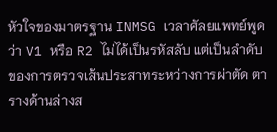หัวใจของมาตรฐาน INMSG เวลาศัลยแพทย์พูดว่า V1 หรือ R2 ไม่ได้เป็นรหัสลับ แต่เป็นลำดับของการตรวจเส้นประสาทระหว่างการผ่าตัด ตารางด้านล่างส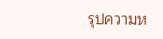รุปความห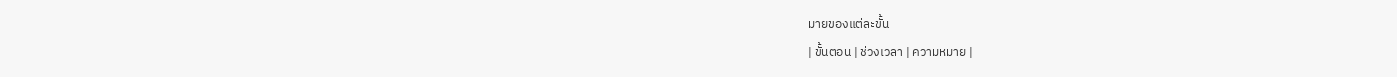มายของแต่ละขั้น
| ขั้นตอน | ช่วงเวลา | ความหมาย |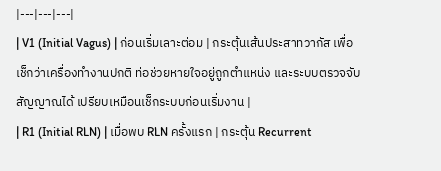|---|---|---|
| V1 (Initial Vagus) | ก่อนเริ่มเลาะต่อม | กระตุ้นเส้นประสาทวากัส เพื่อเช็กว่าเครื่องทำงานปกติ ท่อช่วยหายใจอยู่ถูกตำแหน่ง และระบบตรวจจับสัญญาณได้ เปรียบเหมือนเช็กระบบก่อนเริ่มงาน |
| R1 (Initial RLN) | เมื่อพบ RLN ครั้งแรก | กระตุ้น Recurrent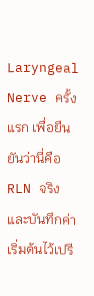Laryngeal Nerve ครั้งแรก เพื่อยืนยันว่านี่คือ RLN จริง และบันทึกค่าเริ่มต้นไว้เปรี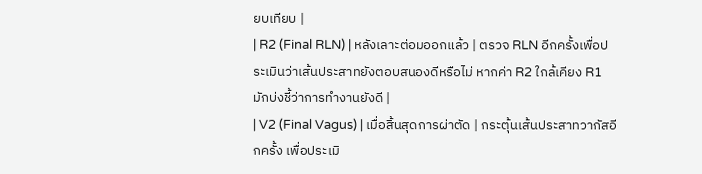ยบเทียบ |
| R2 (Final RLN) | หลังเลาะต่อมออกแล้ว | ตรวจ RLN อีกครั้งเพื่อประเมินว่าเส้นประสาทยังตอบสนองดีหรือไม่ หากค่า R2 ใกล้เคียง R1 มักบ่งชี้ว่าการทำงานยังดี |
| V2 (Final Vagus) | เมื่อสิ้นสุดการผ่าตัด | กระตุ้นเส้นประสาทวากัสอีกครั้ง เพื่อประเมิ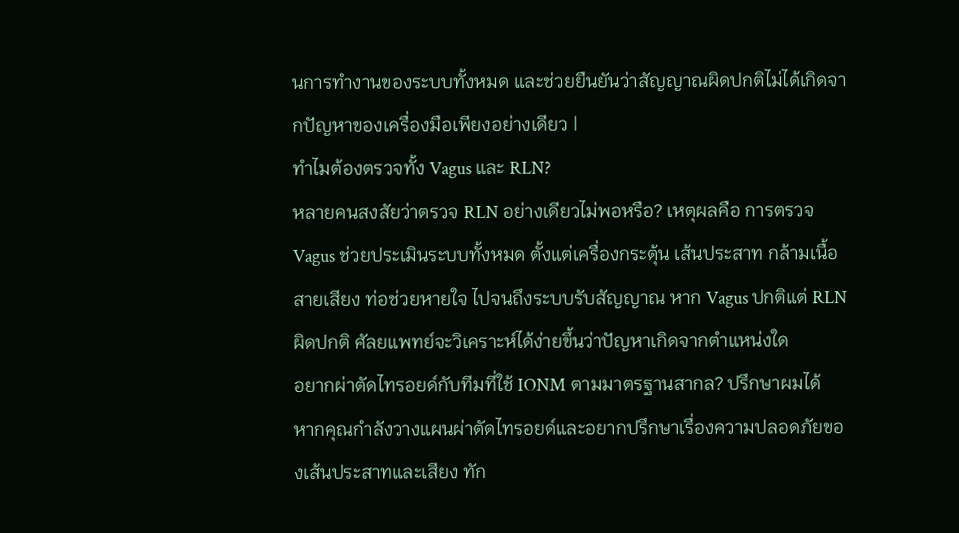นการทำงานของระบบทั้งหมด และช่วยยืนยันว่าสัญญาณผิดปกติไม่ได้เกิดจากปัญหาของเครื่องมือเพียงอย่างเดียว |
ทำไมต้องตรวจทั้ง Vagus และ RLN?
หลายคนสงสัยว่าตรวจ RLN อย่างเดียวไม่พอหรือ? เหตุผลคือ การตรวจ Vagus ช่วยประเมินระบบทั้งหมด ตั้งแต่เครื่องกระตุ้น เส้นประสาท กล้ามเนื้อสายเสียง ท่อช่วยหายใจ ไปจนถึงระบบรับสัญญาณ หาก Vagus ปกติแต่ RLN ผิดปกติ ศัลยแพทย์จะวิเคราะห์ได้ง่ายขึ้นว่าปัญหาเกิดจากตำแหน่งใด
อยากผ่าตัดไทรอยด์กับทีมที่ใช้ IONM ตามมาตรฐานสากล? ปรึกษาผมได้
หากคุณกำลังวางแผนผ่าตัดไทรอยด์และอยากปรึกษาเรื่องความปลอดภัยของเส้นประสาทและเสียง ทัก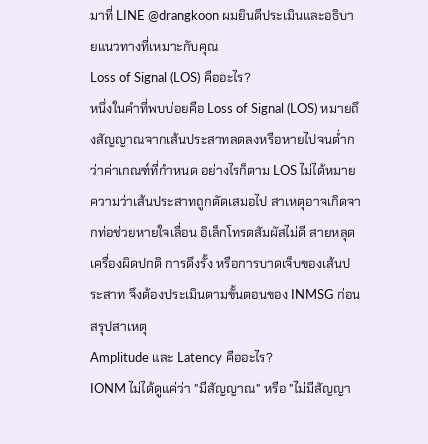มาที่ LINE @drangkoon ผมยินดีประเมินและอธิบายแนวทางที่เหมาะกับคุณ
Loss of Signal (LOS) คืออะไร?
หนึ่งในคำที่พบบ่อยคือ Loss of Signal (LOS) หมายถึงสัญญาณจากเส้นประสาทลดลงหรือหายไปจนต่ำกว่าค่าเกณฑ์ที่กำหนด อย่างไรก็ตาม LOS ไม่ได้หมายความว่าเส้นประสาทถูกตัดเสมอไป สาเหตุอาจเกิดจากท่อช่วยหายใจเลื่อน อิเล็กโทรดสัมผัสไม่ดี สายหลุด เครื่องผิดปกติ การดึงรั้ง หรือการบาดเจ็บของเส้นประสาท จึงต้องประเมินตามขั้นตอนของ INMSG ก่อนสรุปสาเหตุ
Amplitude และ Latency คืออะไร?
IONM ไม่ได้ดูแค่ว่า "มีสัญญาณ" หรือ "ไม่มีสัญญา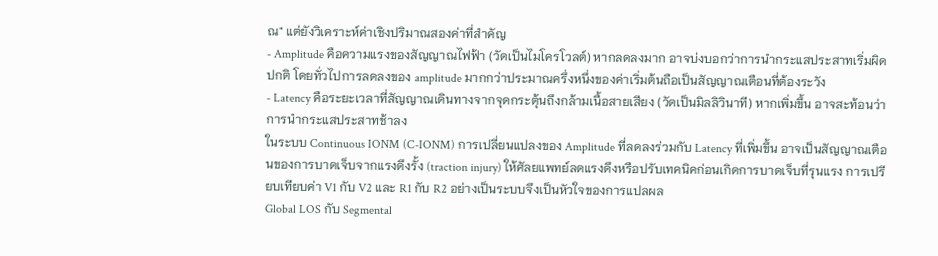ณ" แต่ยังวิเคราะห์ค่าเชิงปริมาณสองค่าที่สำคัญ
- Amplitude คือความแรงของสัญญาณไฟฟ้า (วัดเป็นไมโครโวลต์) หากลดลงมาก อาจบ่งบอกว่าการนำกระแสประสาทเริ่มผิดปกติ โดยทั่วไปการลดลงของ amplitude มากกว่าประมาณครึ่งหนึ่งของค่าเริ่มต้นถือเป็นสัญญาณเตือนที่ต้องระวัง
- Latency คือระยะเวลาที่สัญญาณเดินทางจากจุดกระตุ้นถึงกล้ามเนื้อสายเสียง (วัดเป็นมิลลิวินาที) หากเพิ่มขึ้น อาจสะท้อนว่าการนำกระแสประสาทช้าลง
ในระบบ Continuous IONM (C-IONM) การเปลี่ยนแปลงของ Amplitude ที่ลดลงร่วมกับ Latency ที่เพิ่มขึ้น อาจเป็นสัญญาณเตือนของการบาดเจ็บจากแรงดึงรั้ง (traction injury) ให้ศัลยแพทย์ลดแรงดึงหรือปรับเทคนิคก่อนเกิดการบาดเจ็บที่รุนแรง การเปรียบเทียบค่า V1 กับ V2 และ R1 กับ R2 อย่างเป็นระบบจึงเป็นหัวใจของการแปลผล
Global LOS กับ Segmental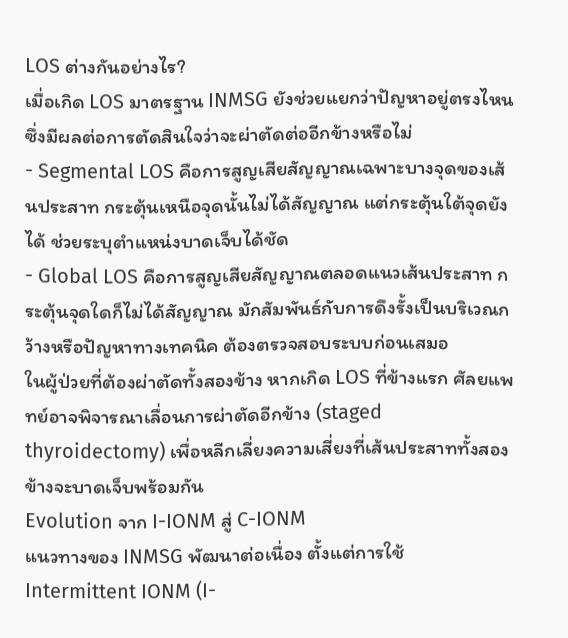LOS ต่างกันอย่างไร?
เมื่อเกิด LOS มาตรฐาน INMSG ยังช่วยแยกว่าปัญหาอยู่ตรงไหน ซึ่งมีผลต่อการตัดสินใจว่าจะผ่าตัดต่ออีกข้างหรือไม่
- Segmental LOS คือการสูญเสียสัญญาณเฉพาะบางจุดของเส้นประสาท กระตุ้นเหนือจุดนั้นไม่ได้สัญญาณ แต่กระตุ้นใต้จุดยังได้ ช่วยระบุตำแหน่งบาดเจ็บได้ชัด
- Global LOS คือการสูญเสียสัญญาณตลอดแนวเส้นประสาท กระตุ้นจุดใดก็ไม่ได้สัญญาณ มักสัมพันธ์กับการดึงรั้งเป็นบริเวณกว้างหรือปัญหาทางเทคนิค ต้องตรวจสอบระบบก่อนเสมอ
ในผู้ป่วยที่ต้องผ่าตัดทั้งสองข้าง หากเกิด LOS ที่ข้างแรก ศัลยแพทย์อาจพิจารณาเลื่อนการผ่าตัดอีกข้าง (staged thyroidectomy) เพื่อหลีกเลี่ยงความเสี่ยงที่เส้นประสาททั้งสองข้างจะบาดเจ็บพร้อมกัน
Evolution จาก I-IONM สู่ C-IONM
แนวทางของ INMSG พัฒนาต่อเนื่อง ตั้งแต่การใช้ Intermittent IONM (I-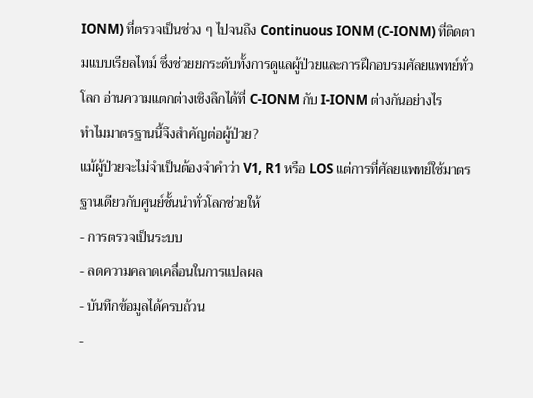IONM) ที่ตรวจเป็นช่วง ๆ ไปจนถึง Continuous IONM (C-IONM) ที่ติดตามแบบเรียลไทม์ ซึ่งช่วยยกระดับทั้งการดูแลผู้ป่วยและการฝึกอบรมศัลยแพทย์ทั่วโลก อ่านความแตกต่างเชิงลึกได้ที่ C-IONM กับ I-IONM ต่างกันอย่างไร
ทำไมมาตรฐานนี้จึงสำคัญต่อผู้ป่วย?
แม้ผู้ป่วยจะไม่จำเป็นต้องจำคำว่า V1, R1 หรือ LOS แต่การที่ศัลยแพทย์ใช้มาตรฐานเดียวกับศูนย์ชั้นนำทั่วโลกช่วยให้
- การตรวจเป็นระบบ
- ลดความคลาดเคลื่อนในการแปลผล
- บันทึกข้อมูลได้ครบถ้วน
-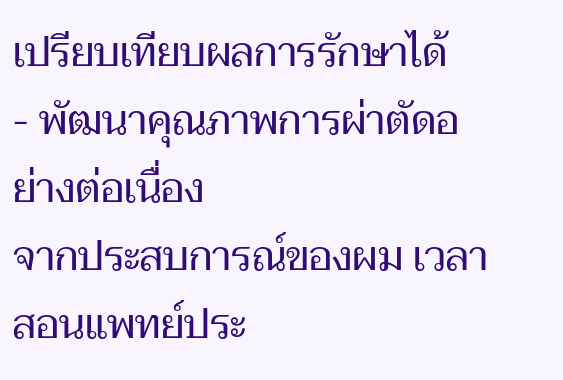เปรียบเทียบผลการรักษาได้
- พัฒนาคุณภาพการผ่าตัดอย่างต่อเนื่อง
จากประสบการณ์ของผม เวลาสอนแพทย์ประ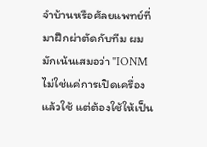จำบ้านหรือศัลยแพทย์ที่มาฝึกผ่าตัดกับทีม ผมมักเน้นเสมอว่า "IONM ไม่ใช่แค่การเปิดเครื่องแล้วใช้ แต่ต้องใช้ให้เป็น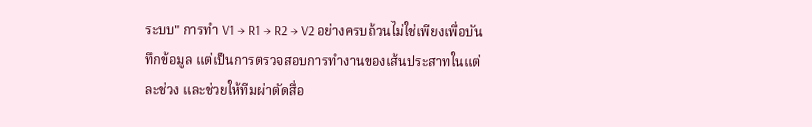ระบบ" การทำ V1 → R1 → R2 → V2 อย่างครบถ้วนไม่ใช่เพียงเพื่อบันทึกข้อมูล แต่เป็นการตรวจสอบการทำงานของเส้นประสาทในแต่ละช่วง และช่วยให้ทีมผ่าตัดสื่อ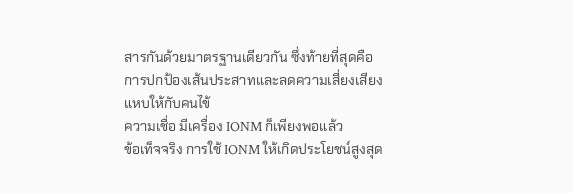สารกันด้วยมาตรฐานเดียวกัน ซึ่งท้ายที่สุดคือการปกป้องเส้นประสาทและลดความเสี่ยงเสียงแหบให้กับคนไข้
ความเชื่อ มีเครื่อง IONM ก็เพียงพอแล้ว
ข้อเท็จจริง การใช้ IONM ให้เกิดประโยชน์สูงสุด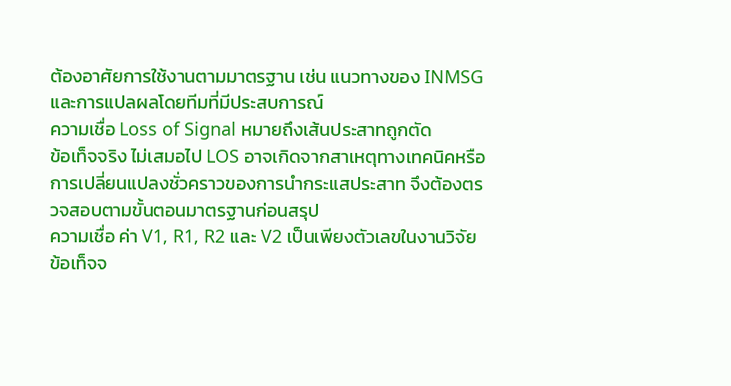ต้องอาศัยการใช้งานตามมาตรฐาน เช่น แนวทางของ INMSG และการแปลผลโดยทีมที่มีประสบการณ์
ความเชื่อ Loss of Signal หมายถึงเส้นประสาทถูกตัด
ข้อเท็จจริง ไม่เสมอไป LOS อาจเกิดจากสาเหตุทางเทคนิคหรือการเปลี่ยนแปลงชั่วคราวของการนำกระแสประสาท จึงต้องตรวจสอบตามขั้นตอนมาตรฐานก่อนสรุป
ความเชื่อ ค่า V1, R1, R2 และ V2 เป็นเพียงตัวเลขในงานวิจัย
ข้อเท็จจ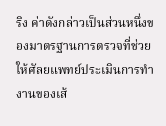ริง ค่าดังกล่าวเป็นส่วนหนึ่งของมาตรฐานการตรวจที่ช่วยให้ศัลยแพทย์ประเมินการทำงานของเส้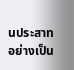นประสาทอย่างเป็น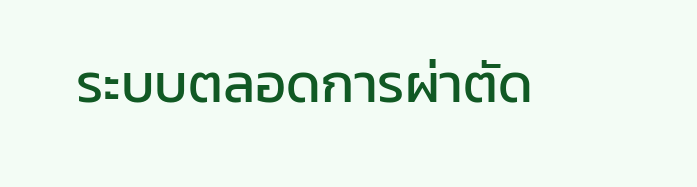ระบบตลอดการผ่าตัด